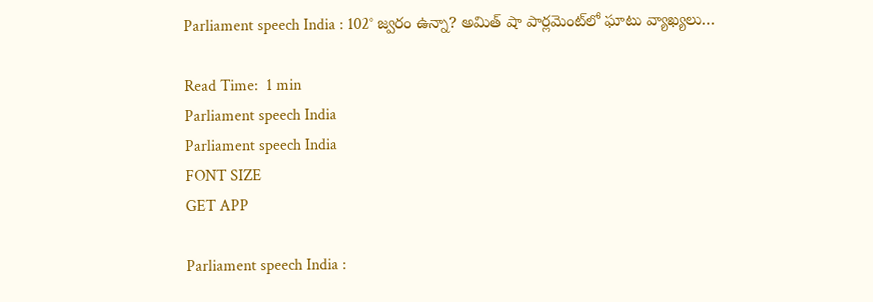Parliament speech India : 102° జ్వరం ఉన్నా? అమిత్ షా పార్లమెంట్‌లో ఘాటు వ్యాఖ్యలు…

Read Time:  1 min
Parliament speech India
Parliament speech India
FONT SIZE
GET APP

Parliament speech India :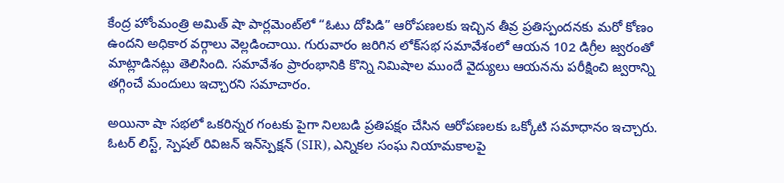కేంద్ర హోంమంత్రి అమిత్ షా పార్లమెంట్‌లో “ఓటు దోపిడి” ఆరోపణలకు ఇచ్చిన తీవ్ర ప్రతిస్పందనకు మరో కోణం ఉందని అధికార వర్గాలు వెల్లడించాయి. గురువారం జరిగిన లోక్‌సభ సమావేశంలో ఆయన 102 డిగ్రీల జ్వరంతో మాట్లాడినట్లు తెలిసింది. సమావేశం ప్రారంభానికి కొన్ని నిమిషాల ముందే వైద్యులు ఆయనను పరీక్షించి జ్వరాన్ని తగ్గించే మందులు ఇచ్చారని సమాచారం.

అయినా షా సభలో ఒకరిన్నర గంటకు పైగా నిలబడి ప్రతిపక్షం చేసిన ఆరోపణలకు ఒక్కోటి సమాధానం ఇచ్చారు. ఓటర్ లిస్ట్, స్పెషల్ రివిజన్ ఇన్‌స్పెక్షన్ (SIR), ఎన్నికల సంఘ నియామకాలపై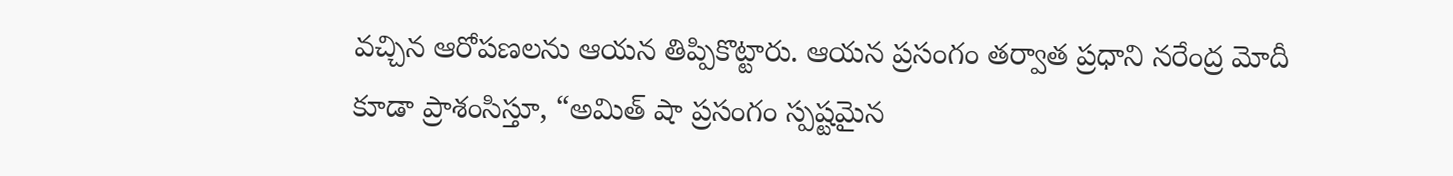వచ్చిన ఆరోపణలను ఆయన తిప్పికొట్టారు. ఆయన ప్రసంగం తర్వాత ప్రధాని నరేంద్ర మోదీ కూడా ప్రాశంసిస్తూ, “అమిత్ షా ప్రసంగం స్పష్టమైన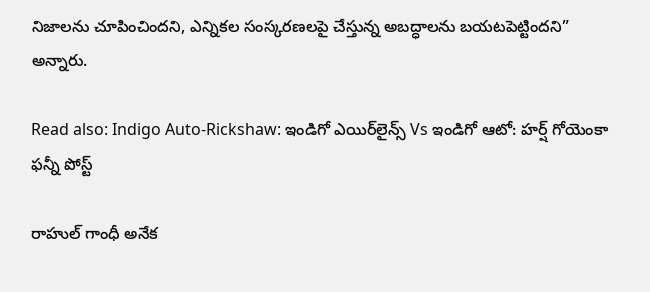నిజాలను చూపించిందని, ఎన్నికల సంస్కరణలపై చేస్తున్న అబద్ధాలను బయటపెట్టిందని” అన్నారు.

Read also: Indigo Auto-Rickshaw: ఇండిగో ఎయిర్‌లైన్స్ Vs ఇండిగో ఆటో: హర్ష్ గోయెంకా ఫన్నీ పోస్ట్

రాహుల్ గాంధీ అనేక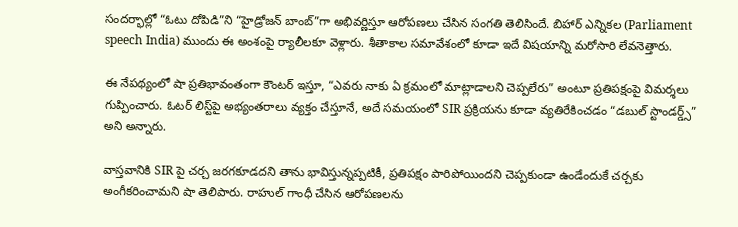సందర్భాల్లో “ఓటు దోపిడి”ని “హైడ్రోజన్ బాంబ్”గా అభివర్ణిస్తూ ఆరోపణలు చేసిన సంగతి తెలిసిందే. బిహార్ ఎన్నికల (Parliament speech India) ముందు ఈ అంశంపై ర్యాలీలకూ వెళ్లారు. శీతాకాల సమావేశంలో కూడా ఇదే విషయాన్ని మరోసారి లేవనెత్తారు.

ఈ నేపథ్యంలో షా ప్రతిభావంతంగా కౌంటర్ ఇస్తూ, “ఎవరు నాకు ఏ క్రమంలో మాట్లాడాలని చెప్పలేరు” అంటూ ప్రతిపక్షంపై విమర్శలు గుప్పించారు. ఓటర్ లిస్ట్‌పై అభ్యంతరాలు వ్యక్తం చేస్తూనే, అదే సమయంలో SIR ప్రక్రియను కూడా వ్యతిరేకించడం “డబుల్ స్టాండర్డ్స్” అని అన్నారు.

వాస్తవానికి SIR పై చర్చ జరగకూడదని తాను భావిస్తున్నప్పటికీ, ప్రతిపక్షం పారిపోయిందని చెప్పకుండా ఉండేందుకే చర్చకు అంగీకరించామని షా తెలిపారు. రాహుల్ గాంధీ చేసిన ఆరోపణలను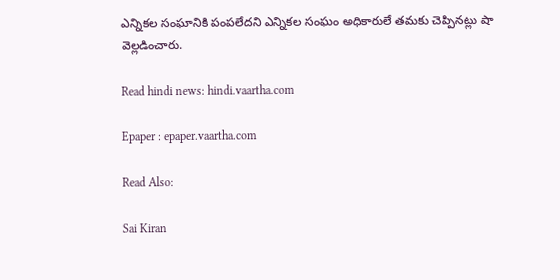ఎన్నికల సంఘానికి పంపలేదని ఎన్నికల సంఘం అధికారులే తమకు చెప్పినట్లు షా వెల్లడించారు.

Read hindi news: hindi.vaartha.com

Epaper : epaper.vaartha.com

Read Also:

Sai Kiran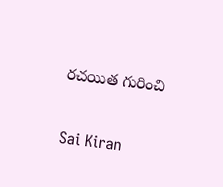రచయిత గురించి

Sai Kiran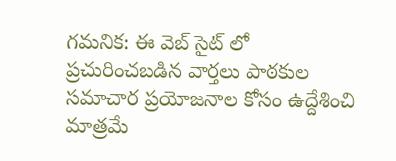గమనిక: ఈ వెబ్ సైట్ లో ప్రచురించబడిన వార్తలు పాఠకుల సమాచార ప్రయోజనాల కోసం ఉద్దేశించి మాత్రమే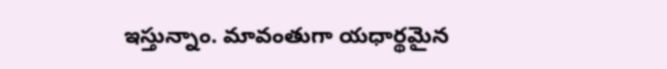ఇస్తున్నాం. మావంతుగా యధార్థమైన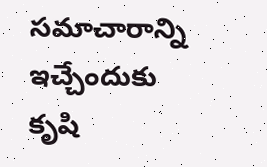సమాచారాన్ని ఇచ్చేందుకు కృషి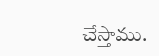చేస్తాము.